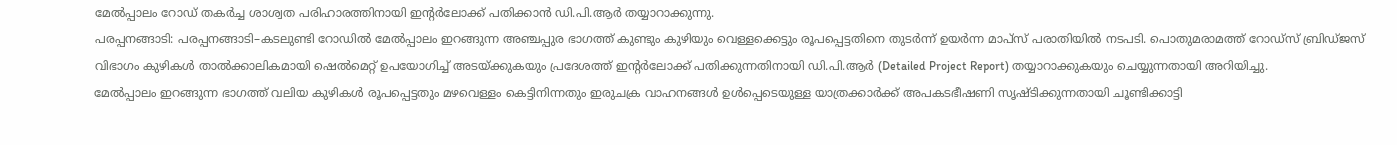മേൽപ്പാലം റോഡ് തകർച്ച ശാശ്വത പരിഹാരത്തിനായി ഇന്റർലോക്ക് പതിക്കാൻ ഡി.പി.ആർ തയ്യാറാക്കുന്നു.
പരപ്പനങ്ങാടി: പരപ്പനങ്ങാടി–കടലുണ്ടി റോഡിൽ മേൽപ്പാലം ഇറങ്ങുന്ന അഞ്ചപ്പുര ഭാഗത്ത് കുണ്ടും കുഴിയും വെള്ളക്കെട്ടും രൂപപ്പെട്ടതിനെ തുടർന്ന് ഉയർന്ന മാപ്സ് പരാതിയിൽ നടപടി. പൊതുമരാമത്ത് റോഡ്സ് ബ്രിഡ്ജസ് വിഭാഗം കുഴികൾ താൽക്കാലികമായി ഷെൽമെറ്റ് ഉപയോഗിച്ച് അടയ്ക്കുകയും പ്രദേശത്ത് ഇന്റർലോക്ക് പതിക്കുന്നതിനായി ഡി.പി.ആർ (Detailed Project Report) തയ്യാറാക്കുകയും ചെയ്യുന്നതായി അറിയിച്ചു.
മേൽപ്പാലം ഇറങ്ങുന്ന ഭാഗത്ത് വലിയ കുഴികൾ രൂപപ്പെട്ടതും മഴവെള്ളം കെട്ടിനിന്നതും ഇരുചക്ര വാഹനങ്ങൾ ഉൾപ്പെടെയുള്ള യാത്രക്കാർക്ക് അപകടഭീഷണി സൃഷ്ടിക്കുന്നതായി ചൂണ്ടിക്കാട്ടി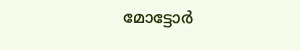മോട്ടോർ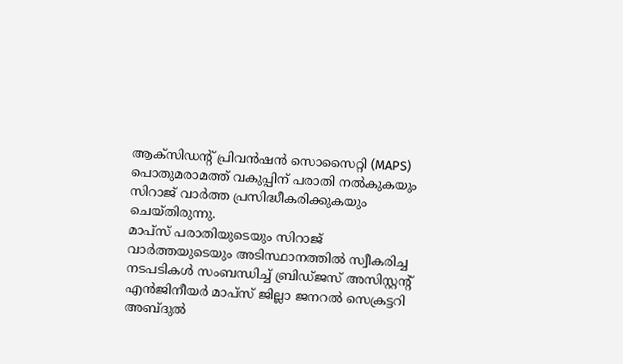ആക്സിഡന്റ് പ്രിവൻഷൻ സൊസൈറ്റി (MAPS) പൊതുമരാമത്ത് വകുപ്പിന് പരാതി നൽകുകയും സിറാജ് വാർത്ത പ്രസിദ്ധീകരിക്കുകയും ചെയ്തിരുന്നു.
മാപ്സ് പരാതിയുടെയും സിറാജ് വാർത്തയുടെയും അടിസ്ഥാനത്തിൽ സ്വീകരിച്ച നടപടികൾ സംബന്ധിച്ച് ബ്രിഡ്ജസ് അസിസ്റ്റന്റ് എൻജിനീയർ മാപ്സ് ജില്ലാ ജനറൽ സെക്രട്ടറി അബ്ദുൽ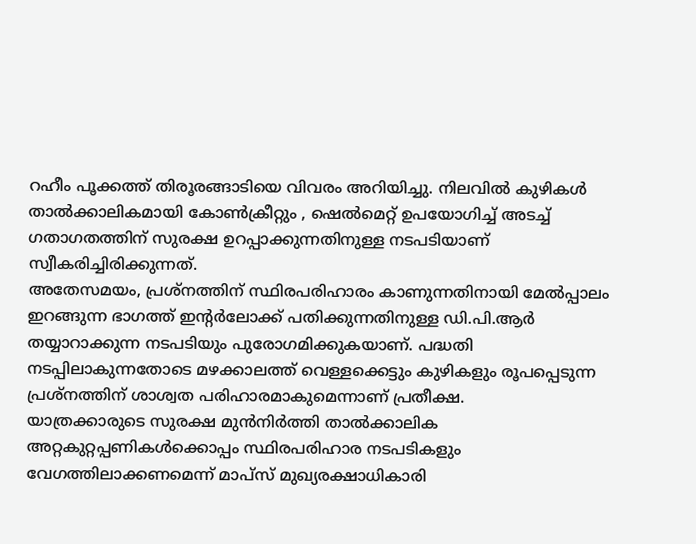റഹീം പൂക്കത്ത് തിരൂരങ്ങാടിയെ വിവരം അറിയിച്ചു. നിലവിൽ കുഴികൾ താൽക്കാലികമായി കോൺക്രീറ്റും , ഷെൽമെറ്റ് ഉപയോഗിച്ച് അടച്ച് ഗതാഗതത്തിന് സുരക്ഷ ഉറപ്പാക്കുന്നതിനുള്ള നടപടിയാണ് സ്വീകരിച്ചിരിക്കുന്നത്.
അതേസമയം, പ്രശ്നത്തിന് സ്ഥിരപരിഹാരം കാണുന്നതിനായി മേൽപ്പാലം ഇറങ്ങുന്ന ഭാഗത്ത് ഇന്റർലോക്ക് പതിക്കുന്നതിനുള്ള ഡി.പി.ആർ തയ്യാറാക്കുന്ന നടപടിയും പുരോഗമിക്കുകയാണ്. പദ്ധതി നടപ്പിലാകുന്നതോടെ മഴക്കാലത്ത് വെള്ളക്കെട്ടും കുഴികളും രൂപപ്പെടുന്ന പ്രശ്നത്തിന് ശാശ്വത പരിഹാരമാകുമെന്നാണ് പ്രതീക്ഷ.
യാത്രക്കാരുടെ സുരക്ഷ മുൻനിർത്തി താൽക്കാലിക അറ്റകുറ്റപ്പണികൾക്കൊപ്പം സ്ഥിരപരിഹാര നടപടികളും വേഗത്തിലാക്കണമെന്ന് മാപ്സ് മുഖ്യരക്ഷാധികാരി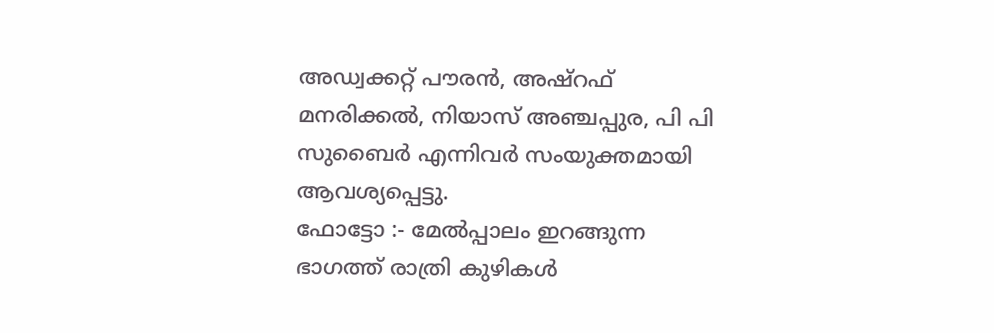അഡ്വക്കറ്റ് പൗരൻ, അഷ്റഫ് മനരിക്കൽ, നിയാസ് അഞ്ചപ്പുര, പി പി സുബൈർ എന്നിവർ സംയുക്തമായി ആവശ്യപ്പെട്ടു.
ഫോട്ടോ :- മേൽപ്പാലം ഇറങ്ങുന്ന ഭാഗത്ത് രാത്രി കുഴികൾ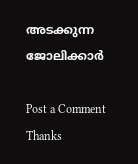അടക്കുന്ന ജോലിക്കാർ

Post a Comment
Thanks